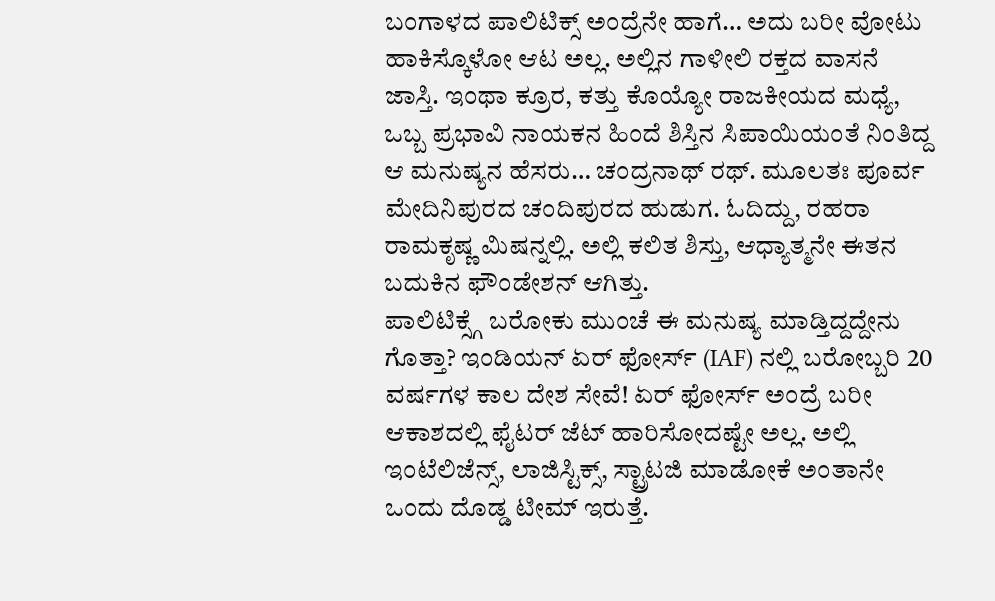ಬಂಗಾಳದ ಪಾಲಿಟಿಕ್ಸ್ ಅಂದ್ರೆನೇ ಹಾಗೆ… ಅದು ಬರೀ ವೋಟು ಹಾಕಿಸ್ಕೊಳೋ ಆಟ ಅಲ್ಲ. ಅಲ್ಲಿನ ಗಾಳೀಲಿ ರಕ್ತದ ವಾಸನೆ ಜಾಸ್ತಿ. ಇಂಥಾ ಕ್ರೂರ, ಕತ್ತು ಕೊಯ್ಯೋ ರಾಜಕೀಯದ ಮಧ್ಯೆ, ಒಬ್ಬ ಪ್ರಭಾವಿ ನಾಯಕನ ಹಿಂದೆ ಶಿಸ್ತಿನ ಸಿಪಾಯಿಯಂತೆ ನಿಂತಿದ್ದ ಆ ಮನುಷ್ಯನ ಹೆಸರು… ಚಂದ್ರನಾಥ್ ರಥ್. ಮೂಲತಃ ಪೂರ್ವ ಮೇದಿನಿಪುರದ ಚಂದಿಪುರದ ಹುಡುಗ. ಓದಿದ್ದು, ರಹರಾ ರಾಮಕೃಷ್ಣ ಮಿಷನ್ನಲ್ಲಿ. ಅಲ್ಲಿ ಕಲಿತ ಶಿಸ್ತು, ಆಧ್ಯಾತ್ಮನೇ ಈತನ ಬದುಕಿನ ಫೌಂಡೇಶನ್ ಆಗಿತ್ತು.
ಪಾಲಿಟಿಕ್ಸ್ಗೆ ಬರೋಕು ಮುಂಚೆ ಈ ಮನುಷ್ಯ ಮಾಡ್ತಿದ್ದದ್ದೇನು ಗೊತ್ತಾ? ಇಂಡಿಯನ್ ಏರ್ ಫೋರ್ಸ್ (IAF) ನಲ್ಲಿ ಬರೋಬ್ಬರಿ 20 ವರ್ಷಗಳ ಕಾಲ ದೇಶ ಸೇವೆ! ಏರ್ ಫೋರ್ಸ್ ಅಂದ್ರೆ ಬರೀ ಆಕಾಶದಲ್ಲಿ ಫೈಟರ್ ಜೆಟ್ ಹಾರಿಸೋದಷ್ಟೇ ಅಲ್ಲ. ಅಲ್ಲಿ ಇಂಟೆಲಿಜೆನ್ಸ್, ಲಾಜಿಸ್ಟಿಕ್ಸ್, ಸ್ಟ್ರಾಟಜಿ ಮಾಡೋಕೆ ಅಂತಾನೇ ಒಂದು ದೊಡ್ಡ ಟೀಮ್ ಇರುತ್ತೆ.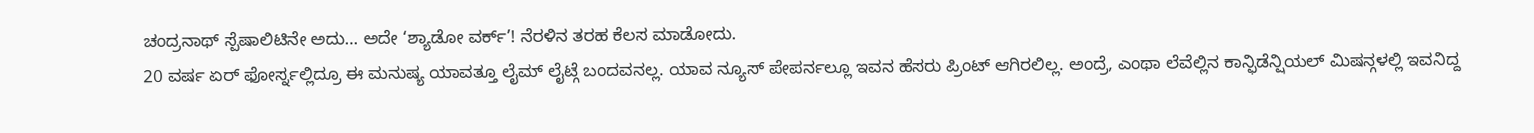ಚಂದ್ರನಾಥ್ ಸ್ಪೆಷಾಲಿಟಿನೇ ಅದು… ಅದೇ ‘ಶ್ಯಾಡೋ ವರ್ಕ್’! ನೆರಳಿನ ತರಹ ಕೆಲಸ ಮಾಡೋದು.
20 ವರ್ಷ ಏರ್ ಫೋರ್ಸ್ನಲ್ಲಿದ್ರೂ ಈ ಮನುಷ್ಯ ಯಾವತ್ತೂ ಲೈಮ್ ಲೈಟ್ಗೆ ಬಂದವನಲ್ಲ. ಯಾವ ನ್ಯೂಸ್ ಪೇಪರ್ನಲ್ಲೂ ಇವನ ಹೆಸರು ಪ್ರಿಂಟ್ ಆಗಿರಲಿಲ್ಲ. ಅಂದ್ರೆ, ಎಂಥಾ ಲೆವೆಲ್ಲಿನ ಕಾನ್ಫಿಡೆನ್ಷಿಯಲ್ ಮಿಷನ್ಗಳಲ್ಲಿ ಇವನಿದ್ದ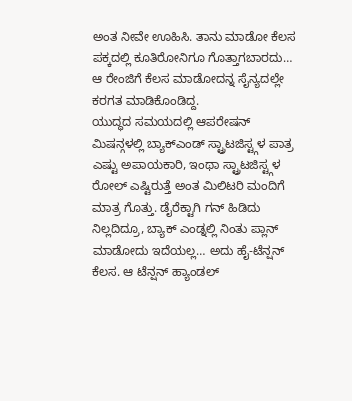ಅಂತ ನೀವೇ ಊಹಿಸಿ. ತಾನು ಮಾಡೋ ಕೆಲಸ ಪಕ್ಕದಲ್ಲಿ ಕೂತಿರೋನಿಗೂ ಗೊತ್ತಾಗಬಾರದು… ಆ ರೇಂಜಿಗೆ ಕೆಲಸ ಮಾಡೋದನ್ನ ಸೈನ್ಯದಲ್ಲೇ ಕರಗತ ಮಾಡಿಕೊಂಡಿದ್ದ.
ಯುದ್ಧದ ಸಮಯದಲ್ಲಿ ಆಪರೇಷನ್ ಮಿಷನ್ಗಳಲ್ಲಿ ಬ್ಯಾಕ್ಎಂಡ್ ಸ್ಟ್ರಾಟಜಿಸ್ಟ್ಗಳ ಪಾತ್ರ ಎಷ್ಟು ಅಪಾಯಕಾರಿ, ಇಂಥಾ ಸ್ಟ್ರಾಟಜಿಸ್ಟ್ಗಳ ರೋಲ್ ಎಷ್ಟಿರುತ್ತೆ ಅಂತ ಮಿಲಿಟರಿ ಮಂದಿಗೆ ಮಾತ್ರ ಗೊತ್ತು. ಡೈರೆಕ್ಟಾಗಿ ಗನ್ ಹಿಡಿದು ನಿಲ್ಲದಿದ್ರೂ, ಬ್ಯಾಕ್ ಎಂಡ್ನಲ್ಲಿ ನಿಂತು ಪ್ಲಾನ್ ಮಾಡೋದು ಇದೆಯಲ್ಲ… ಅದು ಹೈ-ಟೆನ್ಷನ್ ಕೆಲಸ. ಆ ಟೆನ್ಷನ್ ಹ್ಯಾಂಡಲ್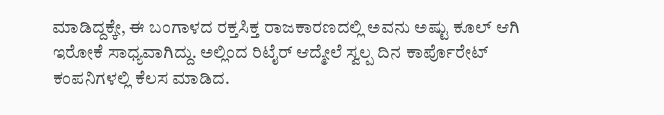ಮಾಡಿದ್ದಕ್ಕೇ, ಈ ಬಂಗಾಳದ ರಕ್ತಸಿಕ್ತ ರಾಜಕಾರಣದಲ್ಲಿ ಅವನು ಅಷ್ಟು ಕೂಲ್ ಆಗಿ ಇರೋಕೆ ಸಾಧ್ಯವಾಗಿದ್ದು. ಅಲ್ಲಿಂದ ರಿಟೈರ್ ಆದ್ಮೇಲೆ ಸ್ವಲ್ಪ ದಿನ ಕಾರ್ಪೊರೇಟ್ ಕಂಪನಿಗಳಲ್ಲಿ ಕೆಲಸ ಮಾಡಿದ.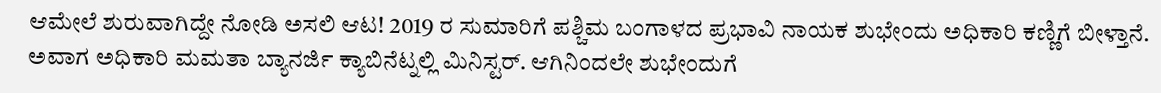ಆಮೇಲೆ ಶುರುವಾಗಿದ್ದೇ ನೋಡಿ ಅಸಲಿ ಆಟ! 2019 ರ ಸುಮಾರಿಗೆ ಪಶ್ಚಿಮ ಬಂಗಾಳದ ಪ್ರಭಾವಿ ನಾಯಕ ಶುಭೇಂದು ಅಧಿಕಾರಿ ಕಣ್ಣಿಗೆ ಬೀಳ್ತಾನೆ. ಅವಾಗ ಅಧಿಕಾರಿ ಮಮತಾ ಬ್ಯಾನರ್ಜಿ ಕ್ಯಾಬಿನೆಟ್ನಲ್ಲಿ ಮಿನಿಸ್ಟರ್. ಆಗಿನಿಂದಲೇ ಶುಭೇಂದುಗೆ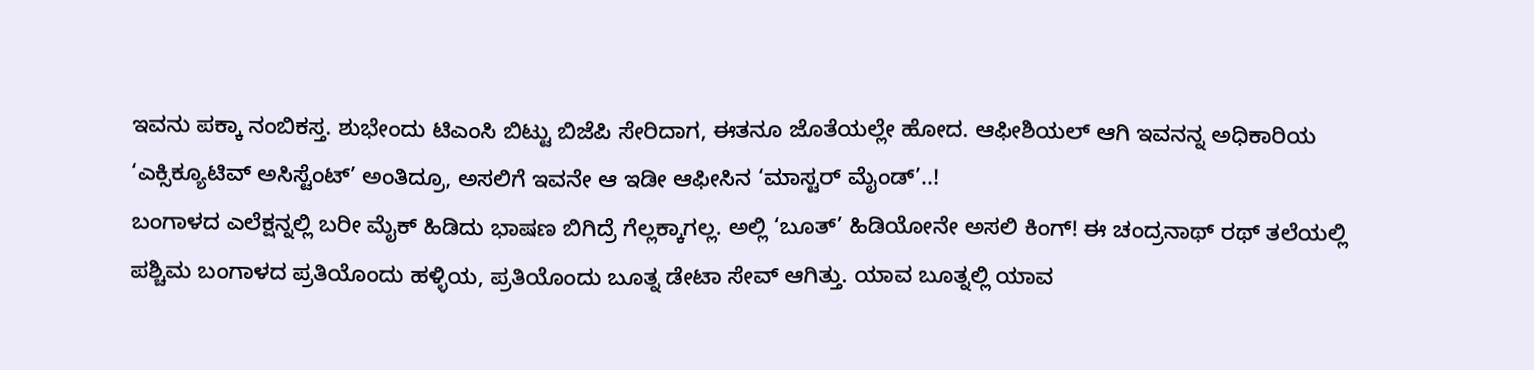ಇವನು ಪಕ್ಕಾ ನಂಬಿಕಸ್ತ. ಶುಭೇಂದು ಟಿಎಂಸಿ ಬಿಟ್ಟು ಬಿಜೆಪಿ ಸೇರಿದಾಗ, ಈತನೂ ಜೊತೆಯಲ್ಲೇ ಹೋದ. ಆಫೀಶಿಯಲ್ ಆಗಿ ಇವನನ್ನ ಅಧಿಕಾರಿಯ ‘ಎಕ್ಸಿಕ್ಯೂಟಿವ್ ಅಸಿಸ್ಟೆಂಟ್’ ಅಂತಿದ್ರೂ, ಅಸಲಿಗೆ ಇವನೇ ಆ ಇಡೀ ಆಫೀಸಿನ ‘ಮಾಸ್ಟರ್ ಮೈಂಡ್’..!
ಬಂಗಾಳದ ಎಲೆಕ್ಷನ್ನಲ್ಲಿ ಬರೀ ಮೈಕ್ ಹಿಡಿದು ಭಾಷಣ ಬಿಗಿದ್ರೆ ಗೆಲ್ಲಕ್ಕಾಗಲ್ಲ. ಅಲ್ಲಿ ‘ಬೂತ್’ ಹಿಡಿಯೋನೇ ಅಸಲಿ ಕಿಂಗ್! ಈ ಚಂದ್ರನಾಥ್ ರಥ್ ತಲೆಯಲ್ಲಿ ಪಶ್ಚಿಮ ಬಂಗಾಳದ ಪ್ರತಿಯೊಂದು ಹಳ್ಳಿಯ, ಪ್ರತಿಯೊಂದು ಬೂತ್ನ ಡೇಟಾ ಸೇವ್ ಆಗಿತ್ತು. ಯಾವ ಬೂತ್ನಲ್ಲಿ ಯಾವ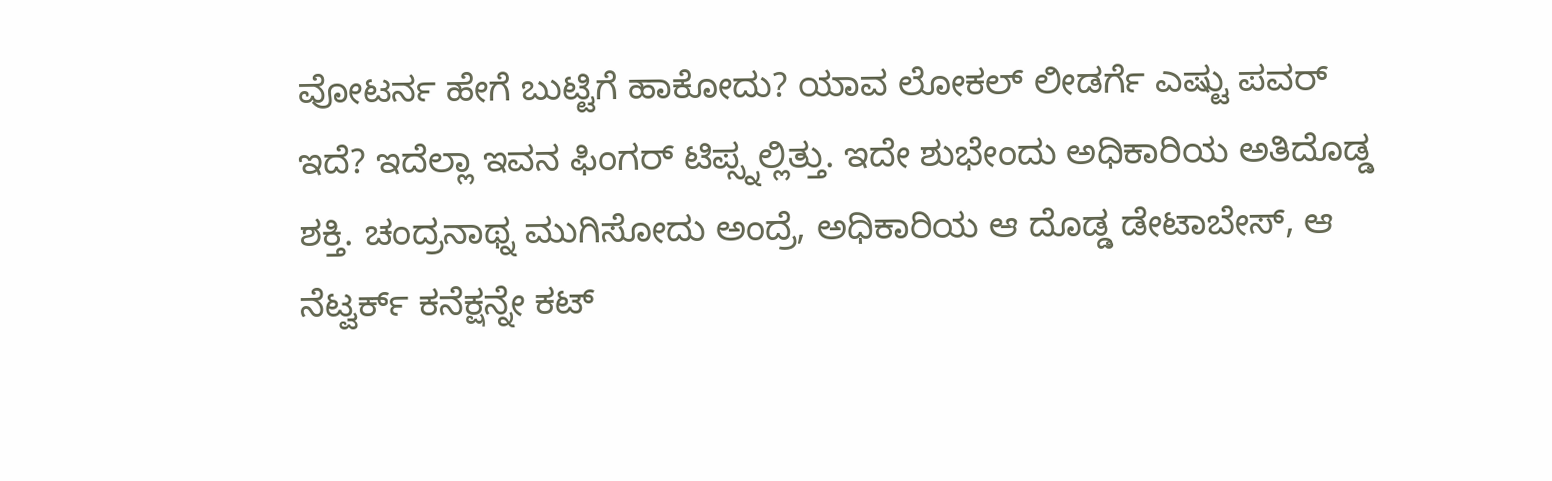ವೋಟರ್ನ ಹೇಗೆ ಬುಟ್ಟಿಗೆ ಹಾಕೋದು? ಯಾವ ಲೋಕಲ್ ಲೀಡರ್ಗೆ ಎಷ್ಟು ಪವರ್ ಇದೆ? ಇದೆಲ್ಲಾ ಇವನ ಫಿಂಗರ್ ಟಿಪ್ಸ್ನಲ್ಲಿತ್ತು. ಇದೇ ಶುಭೇಂದು ಅಧಿಕಾರಿಯ ಅತಿದೊಡ್ಡ ಶಕ್ತಿ. ಚಂದ್ರನಾಥ್ನ ಮುಗಿಸೋದು ಅಂದ್ರೆ, ಅಧಿಕಾರಿಯ ಆ ದೊಡ್ಡ ಡೇಟಾಬೇಸ್, ಆ ನೆಟ್ವರ್ಕ್ ಕನೆಕ್ಷನ್ನೇ ಕಟ್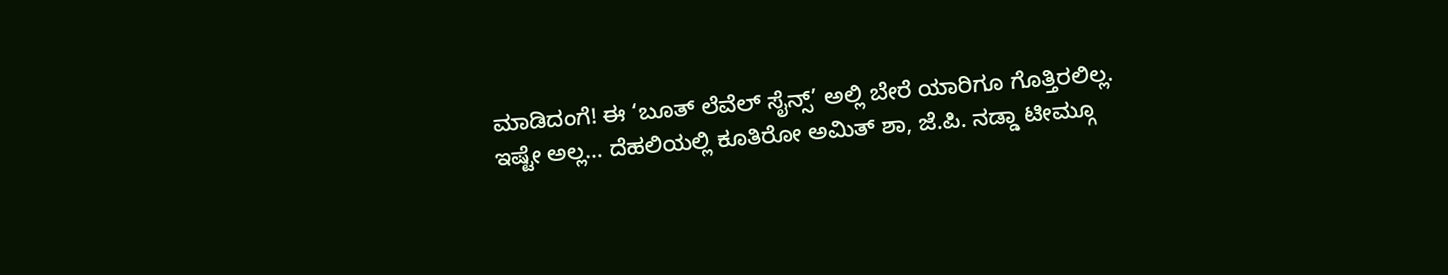ಮಾಡಿದಂಗೆ! ಈ ‘ಬೂತ್ ಲೆವೆಲ್ ಸೈನ್ಸ್’ ಅಲ್ಲಿ ಬೇರೆ ಯಾರಿಗೂ ಗೊತ್ತಿರಲಿಲ್ಲ.
ಇಷ್ಟೇ ಅಲ್ಲ… ದೆಹಲಿಯಲ್ಲಿ ಕೂತಿರೋ ಅಮಿತ್ ಶಾ, ಜೆ.ಪಿ. ನಡ್ಡಾ ಟೀಮ್ಗೂ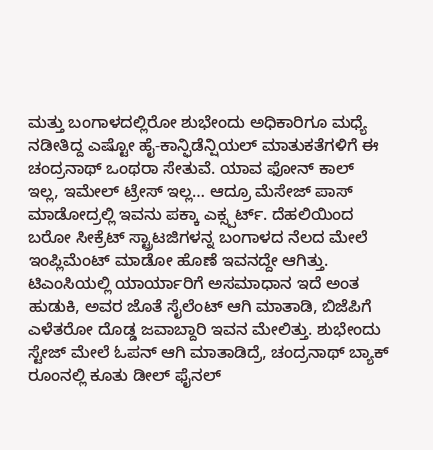ಮತ್ತು ಬಂಗಾಳದಲ್ಲಿರೋ ಶುಭೇಂದು ಅಧಿಕಾರಿಗೂ ಮಧ್ಯೆ ನಡೀತಿದ್ದ ಎಷ್ಟೋ ಹೈ-ಕಾನ್ಫಿಡೆನ್ಷಿಯಲ್ ಮಾತುಕತೆಗಳಿಗೆ ಈ ಚಂದ್ರನಾಥ್ ಒಂಥರಾ ಸೇತುವೆ. ಯಾವ ಫೋನ್ ಕಾಲ್ ಇಲ್ಲ, ಇಮೇಲ್ ಟ್ರೇಸ್ ಇಲ್ಲ… ಆದ್ರೂ ಮೆಸೇಜ್ ಪಾಸ್ ಮಾಡೋದ್ರಲ್ಲಿ ಇವನು ಪಕ್ಕಾ ಎಕ್ಸ್ಪರ್ಟ್. ದೆಹಲಿಯಿಂದ ಬರೋ ಸೀಕ್ರೆಟ್ ಸ್ಟ್ರಾಟಜಿಗಳನ್ನ ಬಂಗಾಳದ ನೆಲದ ಮೇಲೆ ಇಂಪ್ಲಿಮೆಂಟ್ ಮಾಡೋ ಹೊಣೆ ಇವನದ್ದೇ ಆಗಿತ್ತು.
ಟಿಎಂಸಿಯಲ್ಲಿ ಯಾರ್ಯಾರಿಗೆ ಅಸಮಾಧಾನ ಇದೆ ಅಂತ ಹುಡುಕಿ, ಅವರ ಜೊತೆ ಸೈಲೆಂಟ್ ಆಗಿ ಮಾತಾಡಿ, ಬಿಜೆಪಿಗೆ ಎಳೆತರೋ ದೊಡ್ಡ ಜವಾಬ್ದಾರಿ ಇವನ ಮೇಲಿತ್ತು. ಶುಭೇಂದು ಸ್ಟೇಜ್ ಮೇಲೆ ಓಪನ್ ಆಗಿ ಮಾತಾಡಿದ್ರೆ, ಚಂದ್ರನಾಥ್ ಬ್ಯಾಕ್ ರೂಂನಲ್ಲಿ ಕೂತು ಡೀಲ್ ಫೈನಲ್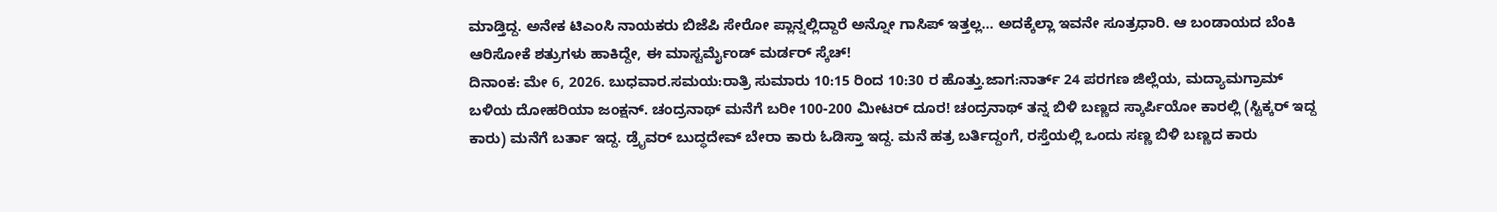ಮಾಡ್ತಿದ್ದ. ಅನೇಕ ಟಿಎಂಸಿ ನಾಯಕರು ಬಿಜೆಪಿ ಸೇರೋ ಪ್ಲಾನ್ನಲ್ಲಿದ್ದಾರೆ ಅನ್ನೋ ಗಾಸಿಪ್ ಇತ್ತಲ್ಲ… ಅದಕ್ಕೆಲ್ಲಾ ಇವನೇ ಸೂತ್ರಧಾರಿ. ಆ ಬಂಡಾಯದ ಬೆಂಕಿ ಆರಿಸೋಕೆ ಶತ್ರುಗಳು ಹಾಕಿದ್ದೇ, ಈ ಮಾಸ್ಟರ್ಮೈಂಡ್ ಮರ್ಡರ್ ಸ್ಕೆಚ್!
ದಿನಾಂಕ: ಮೇ 6, 2026. ಬುಧವಾರ.ಸಮಯ:ರಾತ್ರಿ ಸುಮಾರು 10:15 ರಿಂದ 10:30 ರ ಹೊತ್ತು.ಜಾಗ:ನಾರ್ತ್ 24 ಪರಗಣ ಜಿಲ್ಲೆಯ, ಮದ್ಯಾಮಗ್ರಾಮ್ ಬಳಿಯ ದೋಹರಿಯಾ ಜಂಕ್ಷನ್. ಚಂದ್ರನಾಥ್ ಮನೆಗೆ ಬರೀ 100-200 ಮೀಟರ್ ದೂರ! ಚಂದ್ರನಾಥ್ ತನ್ನ ಬಿಳಿ ಬಣ್ಣದ ಸ್ಕಾರ್ಪಿಯೋ ಕಾರಲ್ಲಿ (ಸ್ಟಿಕ್ಕರ್ ಇದ್ದ ಕಾರು) ಮನೆಗೆ ಬರ್ತಾ ಇದ್ದ. ಡ್ರೈವರ್ ಬುದ್ಧದೇವ್ ಬೇರಾ ಕಾರು ಓಡಿಸ್ತಾ ಇದ್ದ. ಮನೆ ಹತ್ರ ಬರ್ತಿದ್ದಂಗೆ, ರಸ್ತೆಯಲ್ಲಿ ಒಂದು ಸಣ್ಣ ಬಿಳಿ ಬಣ್ಣದ ಕಾರು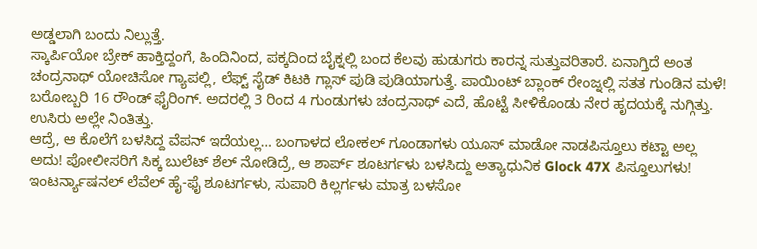ಅಡ್ಡಲಾಗಿ ಬಂದು ನಿಲ್ಲುತ್ತೆ.
ಸ್ಕಾರ್ಪಿಯೋ ಬ್ರೇಕ್ ಹಾಕ್ತಿದ್ದಂಗೆ, ಹಿಂದಿನಿಂದ, ಪಕ್ಕದಿಂದ ಬೈಕ್ನಲ್ಲಿ ಬಂದ ಕೆಲವು ಹುಡುಗರು ಕಾರನ್ನ ಸುತ್ತುವರಿತಾರೆ. ಏನಾಗ್ತಿದೆ ಅಂತ ಚಂದ್ರನಾಥ್ ಯೋಚಿಸೋ ಗ್ಯಾಪಲ್ಲಿ, ಲೆಫ್ಟ್ ಸೈಡ್ ಕಿಟಕಿ ಗ್ಲಾಸ್ ಪುಡಿ ಪುಡಿಯಾಗುತ್ತೆ. ಪಾಯಿಂಟ್ ಬ್ಲಾಂಕ್ ರೇಂಜ್ನಲ್ಲಿ ಸತತ ಗುಂಡಿನ ಮಳೆ! ಬರೋಬ್ಬರಿ 16 ರೌಂಡ್ ಫೈರಿಂಗ್. ಅದರಲ್ಲಿ 3 ರಿಂದ 4 ಗುಂಡುಗಳು ಚಂದ್ರನಾಥ್ ಎದೆ, ಹೊಟ್ಟೆ ಸೀಳಿಕೊಂಡು ನೇರ ಹೃದಯಕ್ಕೆ ನುಗ್ಗಿತ್ತು. ಉಸಿರು ಅಲ್ಲೇ ನಿಂತಿತ್ತು.
ಆದ್ರೆ, ಆ ಕೊಲೆಗೆ ಬಳಸಿದ್ದ ವೆಪನ್ ಇದೆಯಲ್ಲ… ಬಂಗಾಳದ ಲೋಕಲ್ ಗೂಂಡಾಗಳು ಯೂಸ್ ಮಾಡೋ ನಾಡಪಿಸ್ತೂಲು ಕಟ್ಟಾ ಅಲ್ಲ ಅದು! ಪೋಲೀಸರಿಗೆ ಸಿಕ್ಕ ಬುಲೆಟ್ ಶೆಲ್ ನೋಡಿದ್ರೆ, ಆ ಶಾರ್ಪ್ ಶೂಟರ್ಗಳು ಬಳಸಿದ್ದು ಅತ್ಯಾಧುನಿಕ Glock 47X ಪಿಸ್ತೂಲುಗಳು! ಇಂಟರ್ನ್ಯಾಷನಲ್ ಲೆವೆಲ್ ಹೈ-ಫೈ ಶೂಟರ್ಗಳು, ಸುಪಾರಿ ಕಿಲ್ಲರ್ಗಳು ಮಾತ್ರ ಬಳಸೋ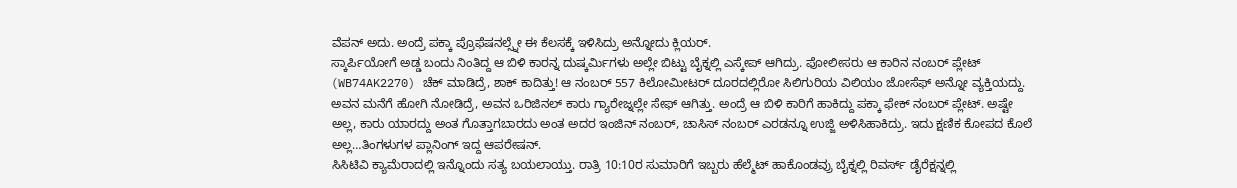ವೆಪನ್ ಅದು. ಅಂದ್ರೆ ಪಕ್ಕಾ ಪ್ರೊಫೆಷನಲ್ಸ್ನೇ ಈ ಕೆಲಸಕ್ಕೆ ಇಳಿಸಿದ್ರು ಅನ್ನೋದು ಕ್ಲಿಯರ್.
ಸ್ಕಾರ್ಪಿಯೋಗೆ ಅಡ್ಡ ಬಂದು ನಿಂತಿದ್ದ ಆ ಬಿಳಿ ಕಾರನ್ನ ದುಷ್ಕರ್ಮಿಗಳು ಅಲ್ಲೇ ಬಿಟ್ಟು ಬೈಕ್ನಲ್ಲಿ ಎಸ್ಕೇಪ್ ಆಗಿದ್ರು. ಪೋಲೀಸರು ಆ ಕಾರಿನ ನಂಬರ್ ಪ್ಲೇಟ್ (WB74AK2270) ಚೆಕ್ ಮಾಡಿದ್ರೆ, ಶಾಕ್ ಕಾದಿತ್ತು! ಆ ನಂಬರ್ 557 ಕಿಲೋಮೀಟರ್ ದೂರದಲ್ಲಿರೋ ಸಿಲಿಗುರಿಯ ವಿಲಿಯಂ ಜೋಸೆಫ್ ಅನ್ನೋ ವ್ಯಕ್ತಿಯದ್ದು. ಅವನ ಮನೆಗೆ ಹೋಗಿ ನೋಡಿದ್ರೆ, ಅವನ ಒರಿಜಿನಲ್ ಕಾರು ಗ್ಯಾರೇಜ್ನಲ್ಲೇ ಸೇಫ್ ಆಗಿತ್ತು. ಅಂದ್ರೆ ಆ ಬಿಳಿ ಕಾರಿಗೆ ಹಾಕಿದ್ದು ಪಕ್ಕಾ ಫೇಕ್ ನಂಬರ್ ಪ್ಲೇಟ್. ಅಷ್ಟೇ ಅಲ್ಲ, ಕಾರು ಯಾರದ್ದು ಅಂತ ಗೊತ್ತಾಗಬಾರದು ಅಂತ ಅದರ ಇಂಜಿನ್ ನಂಬರ್, ಚಾಸಿಸ್ ನಂಬರ್ ಎರಡನ್ನೂ ಉಜ್ಜಿ ಅಳಿಸಿಹಾಕಿದ್ರು. ಇದು ಕ್ಷಣಿಕ ಕೋಪದ ಕೊಲೆ ಅಲ್ಲ…ತಿಂಗಳುಗಳ ಪ್ಲಾನಿಂಗ್ ಇದ್ದ ಆಪರೇಷನ್.
ಸಿಸಿಟಿವಿ ಕ್ಯಾಮೆರಾದಲ್ಲಿ ಇನ್ನೊಂದು ಸತ್ಯ ಬಯಲಾಯ್ತು. ರಾತ್ರಿ 10:10ರ ಸುಮಾರಿಗೆ ಇಬ್ಬರು ಹೆಲ್ಮೆಟ್ ಹಾಕೊಂಡವ್ರು ಬೈಕ್ನಲ್ಲಿ ರಿವರ್ಸ್ ಡೈರೆಕ್ಷನ್ನಲ್ಲಿ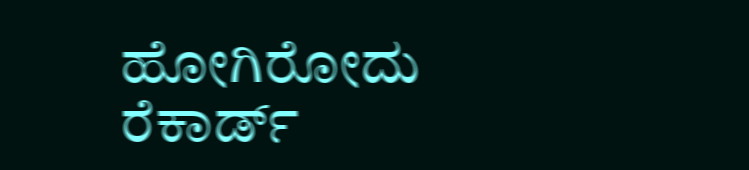ಹೋಗಿರೋದು ರೆಕಾರ್ಡ್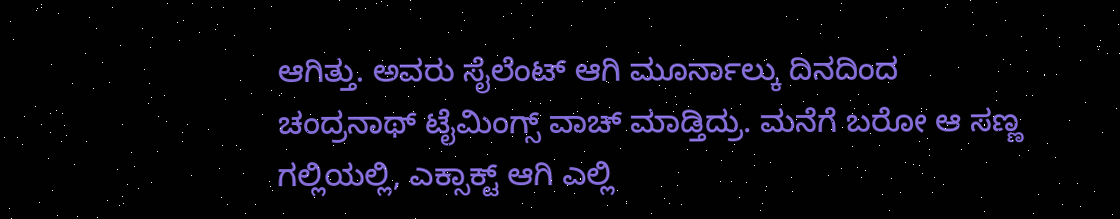ಆಗಿತ್ತು. ಅವರು ಸೈಲೆಂಟ್ ಆಗಿ ಮೂರ್ನಾಲ್ಕು ದಿನದಿಂದ ಚಂದ್ರನಾಥ್ ಟೈಮಿಂಗ್ಸ್ ವಾಚ್ ಮಾಡ್ತಿದ್ರು. ಮನೆಗೆ ಬರೋ ಆ ಸಣ್ಣ ಗಲ್ಲಿಯಲ್ಲಿ, ಎಕ್ಸಾಕ್ಟ್ ಆಗಿ ಎಲ್ಲಿ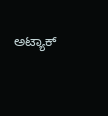ಅಟ್ಯಾಕ್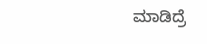ಮಾಡಿದ್ರೆ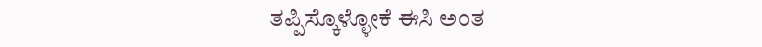ತಪ್ಪಿಸ್ಕೊಳ್ಳೋಕೆ ಈಸಿ ಅಂತ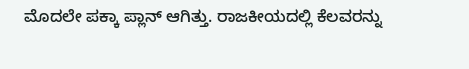ಮೊದಲೇ ಪಕ್ಕಾ ಪ್ಲಾನ್ ಆಗಿತ್ತು. ರಾಜಕೀಯದಲ್ಲಿ ಕೆಲವರನ್ನು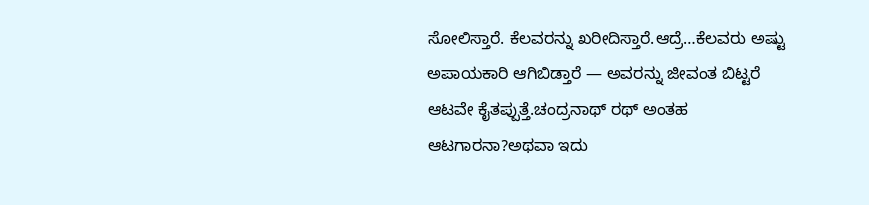ಸೋಲಿಸ್ತಾರೆ. ಕೆಲವರನ್ನು ಖರೀದಿಸ್ತಾರೆ.ಆದ್ರೆ…ಕೆಲವರು ಅಷ್ಟು ಅಪಾಯಕಾರಿ ಆಗಿಬಿಡ್ತಾರೆ — ಅವರನ್ನು ಜೀವಂತ ಬಿಟ್ಟರೆ ಆಟವೇ ಕೈತಪ್ಪುತ್ತೆ.ಚಂದ್ರನಾಥ್ ರಥ್ ಅಂತಹ ಆಟಗಾರನಾ?ಅಥವಾ ಇದು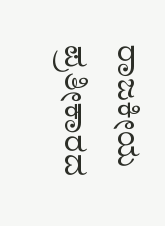ರಾಜಕೀಯ ಪ್ರತೀಕಾರದ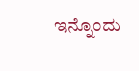ಇನ್ನೊಂದು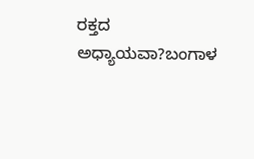ರಕ್ತದ ಅಧ್ಯಾಯವಾ?ಬಂಗಾಳ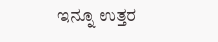ಇನ್ನೂ ಉತ್ತರ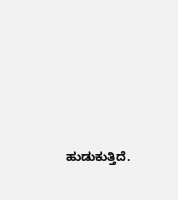ಹುಡುಕುತ್ತಿದೆ.